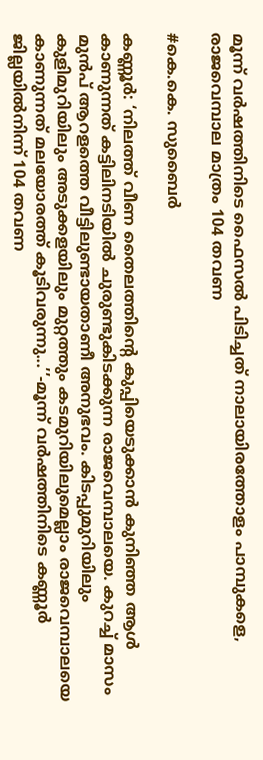മൂന്ന് വർഷത്തിനിടെ ഫൈസൽ പിടിച്ചത് നാലായിരത്തോളം പാമ്പുകളെ, രാജവെമ്പാല മാത്രം 104 തവണ

#കെ.കെ. സുബൈർ

കണ്ണൂർ: ‘നിലത്ത് വീണ തൈലത്തിന്റെ കുപ്പിയെടുക്കാൻ കുനിഞ്ഞ ആൾ കാണുന്നത് കട്ടിലിനടിയിൽ ചുരുണ്ടുകിടക്കുന്ന രാജവെമ്പാലയെ. കുറച്ച് മാസം മുൻപ് ആറളത്തെ വീട്ടിലുണ്ടായതാണീ അനുഭവം. കിടപ്പുമുറിയിലും കുളിമുറിയിലും അടുക്കളയിലും മുറ്റത്തും കടമുറിയിലുമെല്ലാം രാജവെമ്പാലയെ കാണുന്നത് മലയോരത്ത് കൂടിവരുന്നു...’’-മൂന്ന് വർഷത്തിനിടെ കണ്ണൂർ ജില്ലയിൽനിന്ന് 104 തവണ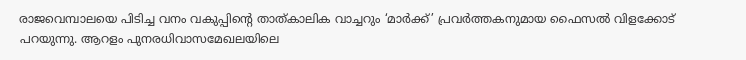രാജവെമ്പാലയെ പിടിച്ച വനം വകുപ്പിന്റെ താത്കാലിക വാച്ചറും ‘മാർക്ക്’ പ്രവർത്തകനുമായ ഫൈസൽ വിളക്കോട് പറയുന്നു. ആറളം പുനരധിവാസമേഖലയിലെ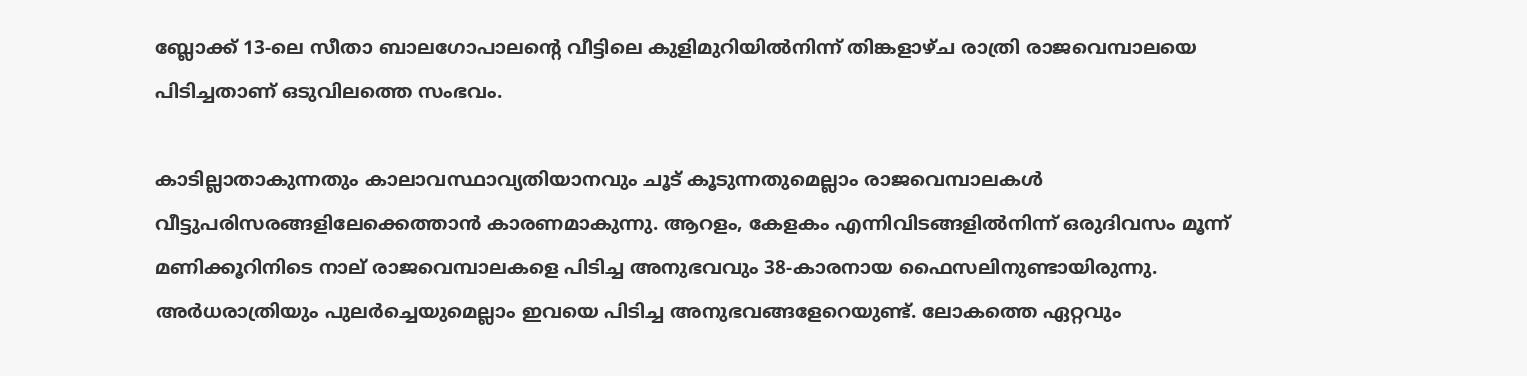ബ്ലോക്ക് 13-ലെ സീതാ ബാലഗോപാലന്റെ വീട്ടിലെ കുളിമുറിയിൽനിന്ന് തിങ്കളാഴ്ച രാത്രി രാജവെമ്പാലയെ പിടിച്ചതാണ് ഒടുവിലത്തെ സംഭവം.

കാടില്ലാതാകുന്നതും കാലാവസ്ഥാവ്യതിയാനവും ചൂട്‌ കൂടുന്നതുമെല്ലാം രാജവെമ്പാലകൾ വീട്ടുപരിസരങ്ങളിലേക്കെത്താൻ കാരണമാകുന്നു. ആറളം, കേളകം എന്നിവിടങ്ങളിൽനിന്ന് ഒരുദിവസം മൂന്ന് മണിക്കൂറിനിടെ നാല് രാജവെമ്പാലകളെ പിടിച്ച അനുഭവവും 38-കാരനായ ഫൈസലിനുണ്ടായിരുന്നു. അർധരാത്രിയും പുലർച്ചെയുമെല്ലാം ഇവയെ പിടിച്ച അനുഭവങ്ങളേറെയുണ്ട്. ലോകത്തെ ഏറ്റവും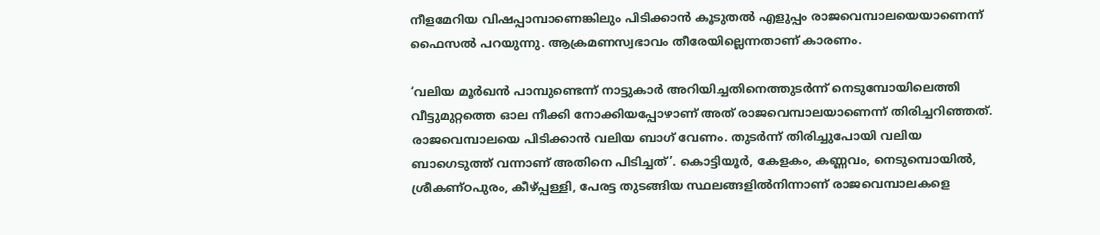നീളമേറിയ വിഷപ്പാമ്പാണെങ്കിലും പിടിക്കാൻ കൂടുതൽ എളുപ്പം രാജവെമ്പാലയെയാണെന്ന് ഫൈസൽ പറയുന്നു. ആക്രമണസ്വഭാവം തീരേയില്ലെന്നതാണ് കാരണം.

‘വലിയ മൂർഖൻ പാമ്പുണ്ടെന്ന് നാട്ടുകാർ അറിയിച്ചതിനെത്തുടർന്ന് നെടുമ്പോയിലെത്തി വീട്ടുമുറ്റത്തെ ഓല നീക്കി നോക്കിയപ്പോഴാണ് അത് രാജവെമ്പാലയാണെന്ന് തിരിച്ചറിഞ്ഞത്. രാജവെമ്പാലയെ പിടിക്കാൻ വലിയ ബാഗ് വേണം. തുടർന്ന് തിരിച്ചുപോയി വലിയ ബാഗെടുത്ത് വന്നാണ് അതിനെ പിടിച്ചത്’. കൊട്ടിയൂർ, കേളകം, കണ്ണവം, നെടുമ്പൊയിൽ, ശ്രീകണ്ഠപുരം, കീഴ്‌പ്പള്ളി, പേരട്ട തുടങ്ങിയ സ്ഥലങ്ങളിൽനിന്നാണ് രാജവെമ്പാലകളെ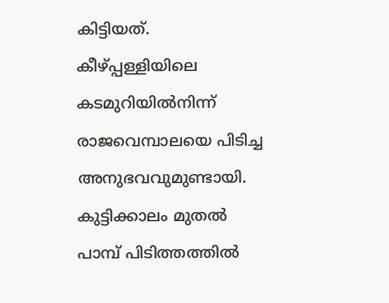കിട്ടിയത്. കീഴ്‌പ്പള്ളിയിലെ കടമുറിയിൽനിന്ന് രാജവെമ്പാലയെ പിടിച്ച അനുഭവവുമുണ്ടായി. കുട്ടിക്കാലം മുതൽ പാമ്പ് പിടിത്തത്തിൽ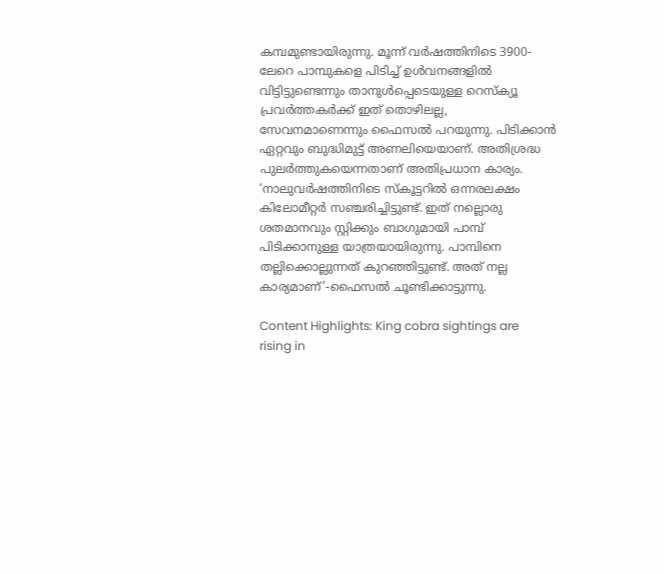കമ്പമുണ്ടായിരുന്നു. മൂന്ന് വർഷത്തിനിടെ 3900-ലേറെ പാമ്പുകളെ പിടിച്ച് ഉൾവനങ്ങളിൽ വിട്ടിട്ടുണ്ടെന്നും താനുൾപ്പെടെയുള്ള റെസ്ക്യൂ പ്രവർത്തകർക്ക് ഇത് തൊഴിലല്ല, സേവനമാണെന്നും ഫൈസൽ പറയുന്നു. പിടിക്കാൻ ഏറ്റവും ബുദ്ധിമുട്ട് അണലിയെയാണ്. അതിശ്രദ്ധ പുലർത്തുകയെന്നതാണ് അതിപ്രധാന കാര്യം. ‘നാലുവർഷത്തിനിടെ സ്കൂട്ടറിൽ ഒന്നരലക്ഷം കിലോമീറ്റർ സഞ്ചരിച്ചിട്ടുണ്ട്. ഇത് നല്ലൊരു ശതമാനവും സ്റ്റിക്കും ബാഗുമായി പാമ്പ് പിടിക്കാനുള്ള യാത്രയായിരുന്നു. പാമ്പിനെ തല്ലിക്കൊല്ലുന്നത് കുറഞ്ഞിട്ടുണ്ട്. അത് നല്ല കാര്യമാണ്’-ഫൈസൽ ചൂണ്ടിക്കാട്ടുന്നു.

Content Highlights: King cobra sightings are rising in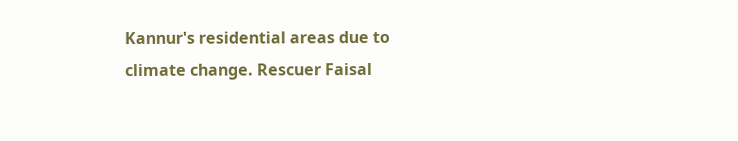Kannur's residential areas due to climate change. Rescuer Faisal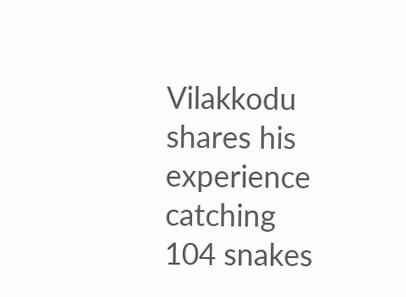Vilakkodu shares his experience catching 104 snakes